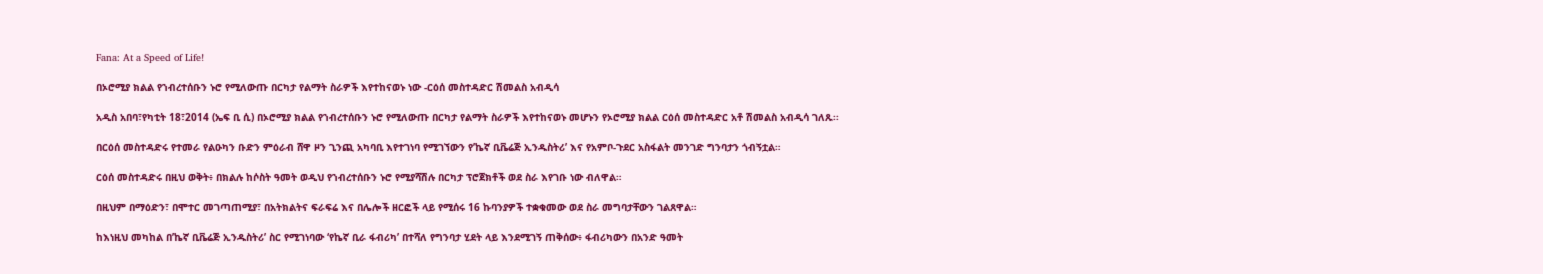Fana: At a Speed of Life!

በኦሮሚያ ክልል የኀብረተሰቡን ኑሮ የሚለውጡ በርካታ የልማት ስራዎች እየተከናወኑ ነው -ርዕሰ መስተዳድር ሽመልስ አብዲሳ

አዲስ አበባ፣የካቲት 18፣2014 (ኤፍ ቢ ሲ) በኦሮሚያ ክልል የኀብረተሰቡን ኑሮ የሚለውጡ በርካታ የልማት ስራዎች እየተከናወኑ መሆኑን የኦሮሚያ ክልል ርዕሰ መስተዳድር አቶ ሽመልስ አብዲሳ ገለጹ፡፡

በርዕሰ መስተዳድሩ የተመራ የልዑካን ቡድን ምዕራብ ሸዋ ዞን ጊንጪ አካባቢ እየተገነባ የሚገኘውን የ’ኬኛ ቢቬሬጅ ኢንዱስትሪ’ እና የአምቦ-ጉደር አስፋልት መንገድ ግንባታን ጎብኝቷል።

ርዕሰ መስተዳድሩ በዚህ ወቅት፥ በክልሉ ከሶስት ዓመት ወዲህ የኀብረተሰቡን ኑሮ የሚያሻሽሉ በርካታ ፕሮጀክቶች ወደ ስራ እየገቡ ነው ብለዋል።

በዚህም በማዕድን፣ በሞተር መገጣጠሚያ፣ በአትክልትና ፍራፍሬ እና በሌሎች ዘርፎች ላይ የሚሰሩ 16 ኩባንያዎች ተቋቁመው ወደ ስራ መግባታቸውን ገልጸዋል።

ከእነዚህ መካከል በ’ኬኛ ቢቬሬጅ ኢንዱስትሪ’ ስር የሚገነባው ‘የኬኛ ቢራ ፋብሪካ’ በተሻለ የግንባታ ሂደት ላይ እንደሚገኝ ጠቅሰው፥ ፋብሪካውን በአንድ ዓመት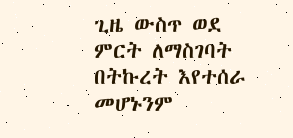ጊዜ ውስጥ ወደ ምርት ለማስገባት በትኩረት እየተሰራ መሆኑንም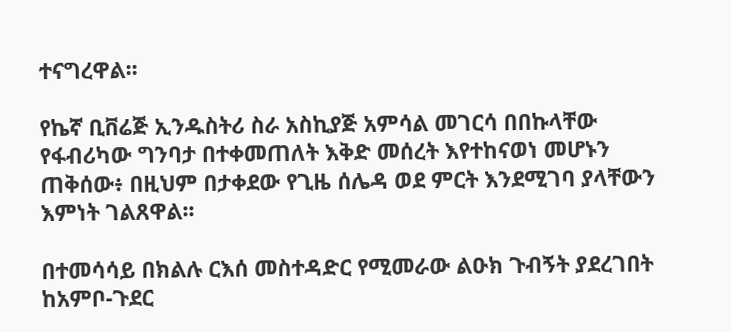ተናግረዋል፡፡

የኬኛ ቢቨሬጅ ኢንዱስትሪ ስራ አስኪያጅ አምሳል መገርሳ በበኩላቸው የፋብሪካው ግንባታ በተቀመጠለት እቅድ መሰረት እየተከናወነ መሆኑን ጠቅሰው፥ በዚህም በታቀደው የጊዜ ሰሌዳ ወደ ምርት እንደሚገባ ያላቸውን እምነት ገልጸዋል፡፡

በተመሳሳይ በክልሉ ርእሰ መስተዳድር የሚመራው ልዑክ ጉብኝት ያደረገበት ከአምቦ-ጉደር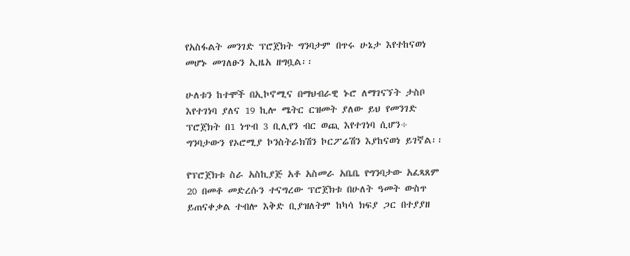የአስፋልት መንገድ ፕሮጀክት ግንባታም በጥሩ ሁኔታ እየተከናወነ መሆኑ መገለፁን ኢዜአ ዘግቧል፡፡

ሁለቱን ከተሞች በኢኮኖሚና በማህብራዊ ኑሮ ለማገናኘት ታስቦ እየተገነባ ያለና 19 ኪሎ ሜትር ርዝመት ያለው ይህ የመንገድ ፕሮጀክት በ1 ነጥብ 3 ቢሊየን ብር ወጪ እየተገነባ ሲሆን÷ ግንባታውን የኦሮሚያ ኮንስትራክሽን ኮርፖሬሽን እያከናወነ ይገኛል፡፡

የፕሮጀክቱ ስራ አስኪያጅ አቶ አስመራ አቤቤ የግንባታው አፈጻጸም 20 በመቶ መድረሱን ተናግረው ፕሮጀክቱ በሁለት ዓመት ውስጥ ይጠናቀቃል ተብሎ እቅድ ቢያዝለትም ከካሳ ክፍያ ጋር በተያያዘ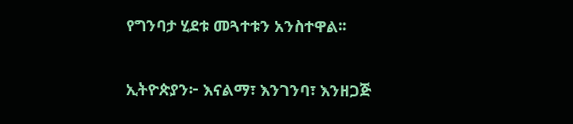የግንባታ ሂደቱ መጓተቱን አንስተዋል፡፡

ኢትዮጵያን፦ እናልማ፣ እንገንባ፣ እንዘጋጅ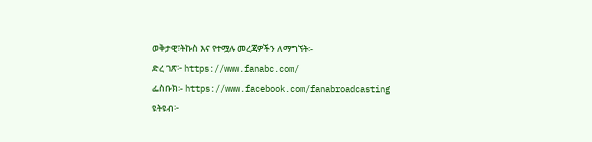ወቅታዊ፣ትኩስ እና የተሟሉ መረጃዎችን ለማግኘት፡-
ድረ ገጽ፦ https://www.fanabc.com/
ፌስቡክ፡- https://www.facebook.com/fanabroadcasting
ዩትዩብ፦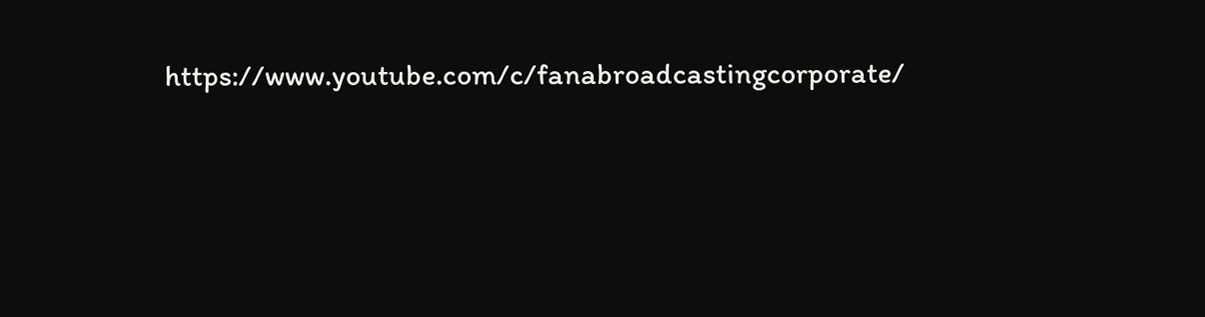https://www.youtube.com/c/fanabroadcastingcorporate/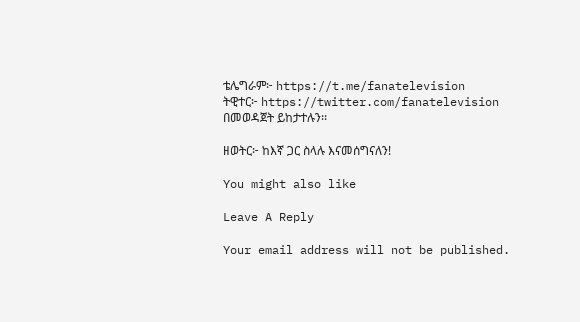ቴሌግራም፦ https://t.me/fanatelevision
ትዊተር፦ https://twitter.com/fanatelevision በመወዳጀት ይከታተሉን፡፡

ዘወትር፦ ከእኛ ጋር ስላሉ እናመሰግናለን!

You might also like

Leave A Reply

Your email address will not be published.